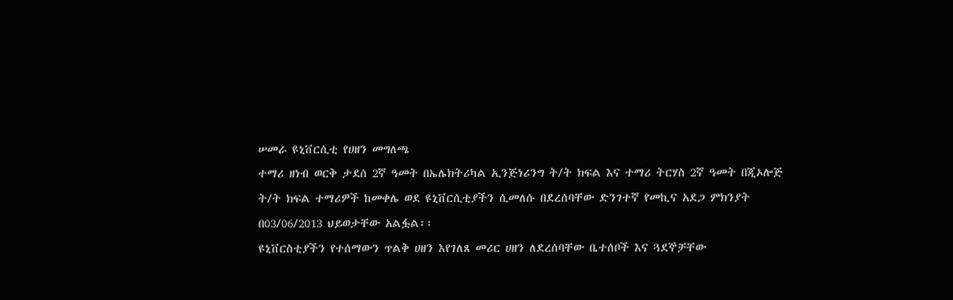ሠመራ ዩኒቨርሲቲ የሀዘን መግለጫ
ተማሪ ዘነብ ወርቅ ታደሰ 2ኛ ዓመት በኤሌክትሪካል ኢንጅነሪንግ ት/ት ክፍል እና ተማሪ ትርሃስ 2ኛ ዓመት በጂኦሎጅ ት/ት ክፍል ተማሪዎች ከመቀሌ ወደ ዩኒቨርሲቲያችን ሲመለሱ በደረሰባቸው ድንገተኛ የመኪና አደጋ ምክንያት በ03/06/2013 ህይወታቸው አልፏል፡፡
ዩኒቨርስቲያችን የተሰማውን ጥልቅ ሀዘን እየገለጸ መሪር ሀዘን ለደረሰባቸው ቤተሰቦች እና ጓደኞቻቸው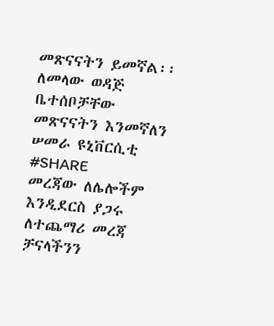መጽናናትን ይመኛል፡፡
ለመላው ወዳጅ ቤተሰቦቻቸው መጽናናትን እንመኛለን
ሠመራ ዩኒቨርሲቲ
#SHARE
መረጃው ለሌሎችም እንዲደርስ ያጋሩ
ለተጨማሪ መረጃ ቻናላችንን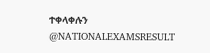ተቀላቀሉን
@NATIONALEXAMSRESULT